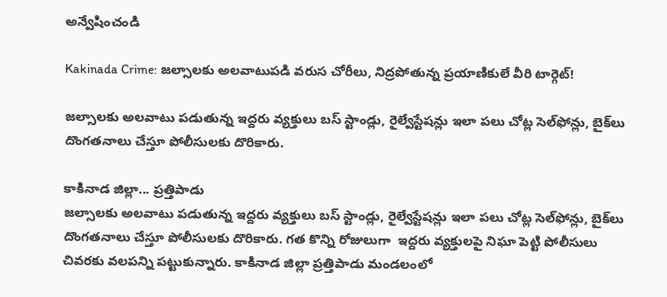అన్వేషించండి

Kakinada Crime: జల్సాలకు అలవాటుపడి వరుస చోరీలు, నిద్రపోతున్న ప్రయాణికులే వీరి టార్గెట్!

జల్సాలకు అలవాటు పడుతున్న ఇద్దరు వ్యక్తులు బస్‌ స్టాండ్లు, రైల్వేస్టేషన్లు ఇలా పలు చోట్ల సెల్‌ఫోన్లు, బైక్‌లు దొంగతనాలు చేస్తూ పోలీసులకు దొరికారు.

కాకినాడ జిల్లా... ప్రత్తిపాడు
జల్సాలకు అలవాటు పడుతున్న ఇద్దరు వ్యక్తులు బస్‌ స్టాండ్లు, రైల్వేస్టేషన్లు ఇలా పలు చోట్ల సెల్‌ఫోన్లు, బైక్‌లు దొంగతనాలు చేస్తూ పోలీసులకు దొరికారు. గత కొన్ని రోజులుగా  ఇద్దరు వ్యక్తులపై నిఘా పెట్టి పోలీసులు చివరకు వలపన్ని పట్టుకున్నారు. కాకినాడ జిల్లా ప్రత్తిపాడు మండలంలో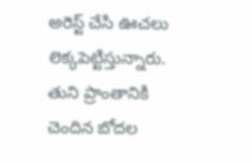అరెస్ట్‌ చేసి ఊచలు లెక్కపెట్టిస్తున్నారు. తుని ప్రాంతానికి చెందిన బోదల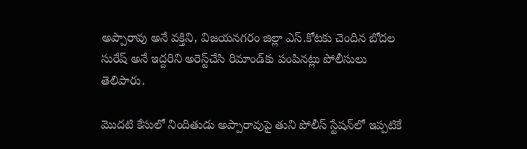అప్పారావు అనే వక్తిని, విజయనగరం జిల్లా ఎస్‌.కోటకు చెందిన బోదల సురేష్‌ అనే ఇద్దరిని అరెస్ట్‌చేసి రిమాండ్‌కు పంపినట్లు పోలీసులు తెలిపారు.

మొదటి కేసులో నిందితుడు అప్పారావుపై తుని పోలీస్‌ స్టేషన్‌లో ఇప్పటికే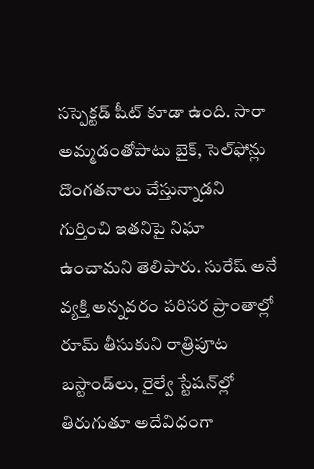సస్పెక్టడ్‌ షీట్‌ కూడా ఉంది. సారా అమ్మడంతోపాటు బైక్‌, సెల్‌ఫోన్లు దొంగతనాలు చేస్తున్నాడని గుర్తించి ఇతనిపై నిఘా ఉంచామని తెలిపారు. సురేష్‌ అనే వ్యక్తి అన్నవరం పరిసర ప్రాంతాల్లో రూమ్‌ తీసుకుని రాత్రిపూట బస్టాండ్‌లు, రైల్వే స్టేషన్‌ల్లో తిరుగుతూ అదేవిధంగా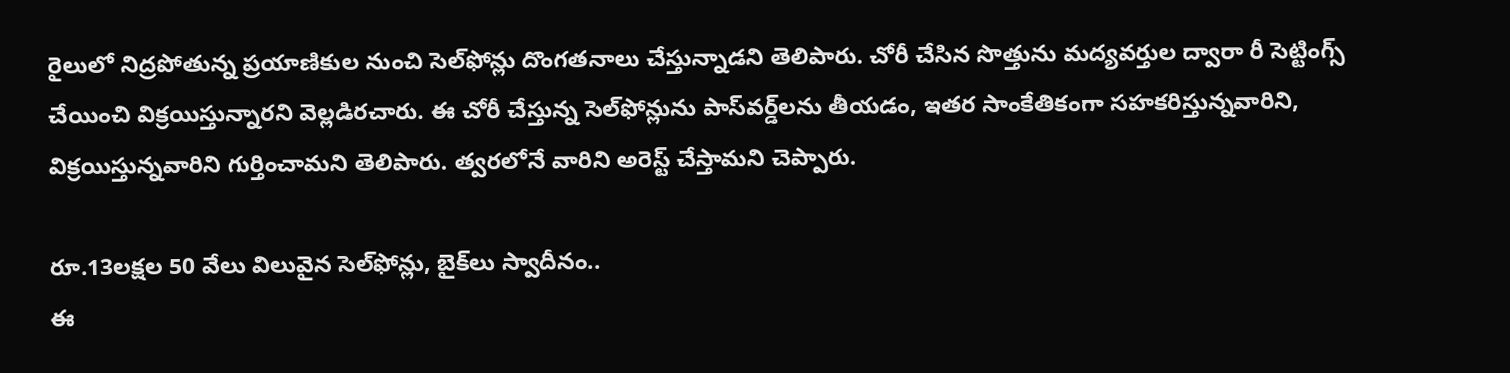రైలులో నిద్రపోతున్న ప్రయాణికుల నుంచి సెల్‌ఫోన్లు దొంగతనాలు చేస్తున్నాడని తెలిపారు. చోరీ చేసిన సొత్తును మద్యవర్తుల ద్వారా రీ సెట్టింగ్స్‌ చేయించి విక్రయిస్తున్నారని వెల్లడిరచారు. ఈ చోరీ చేస్తున్న సెల్‌ఫోన్లును పాస్‌వర్డ్‌లను తీయడం, ఇతర సాంకేతికంగా సహకరిస్తున్నవారిని, విక్రయిస్తున్నవారిని గుర్తించామని తెలిపారు. త్వరలోనే వారిని అరెస్ట్‌ చేస్తామని చెప్పారు.

రూ.13లక్షల 50 వేలు విలువైన సెల్‌ఫోన్లు, బైక్‌లు స్వాదీనం..
ఈ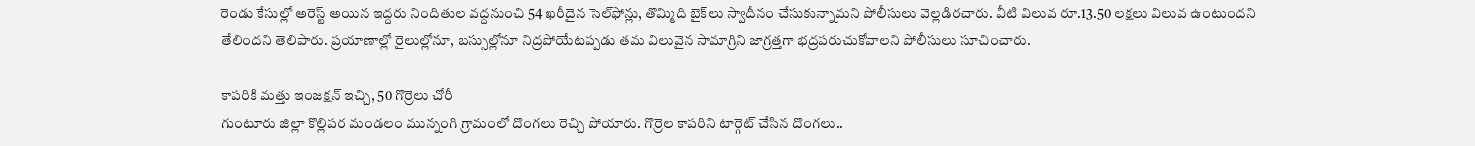రెండు కేసుల్లో అరెస్ట్‌ అయిన ఇద్దరు నిందితుల వద్దనుంచి 54 ఖరీదైన సెల్‌ఫోన్లు, తొమ్మిది బైక్‌లు స్వాదీనం చేసుకున్నామని పోలీసులు వెల్లడిరచారు. వీటి విలువ రూ.13.50 లక్షలు విలువ ఉంటుందని తేలిందని తెలిపారు. ప్రయాణాల్లో రైలుల్లోనూ, బస్సుల్లోనూ నిద్రపోయేటప్పడు తమ విలువైన సామాగ్రిని జాగ్రత్తగా భద్రపరుచుకోవాలని పోలీసులు సూచించారు.

కాపరికి మత్తు ఇంజక్షన్ ఇచ్చి, 50 గొర్రెలు చోరీ
గుంటూరు జిల్లా కొల్లిపర మండలం మున్నంగి గ్రామంలో దొంగలు రెచ్చి పోయారు. గొర్రెల కాపరిని టార్గెట్ చేసిన దొంగలు..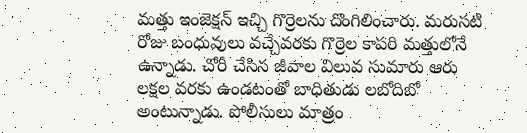మత్తు ఇంజెక్షన్ ఇచ్చి గొర్రెలను దొంగిలించారు. మరుసటి‌ రోజు బంధువులు వచ్చేవరకు గొర్రెల కాపరి మత్తులోనే ఉన్నాడు. చోరీ చేసిన జీవాల‌‌ విలువ సుమారు ఆరు లక్షల‌ వరకు ఉండటంతో బాధితుడు లబోదిబో అంటున్నాడు. పోలీసులు మాత్రం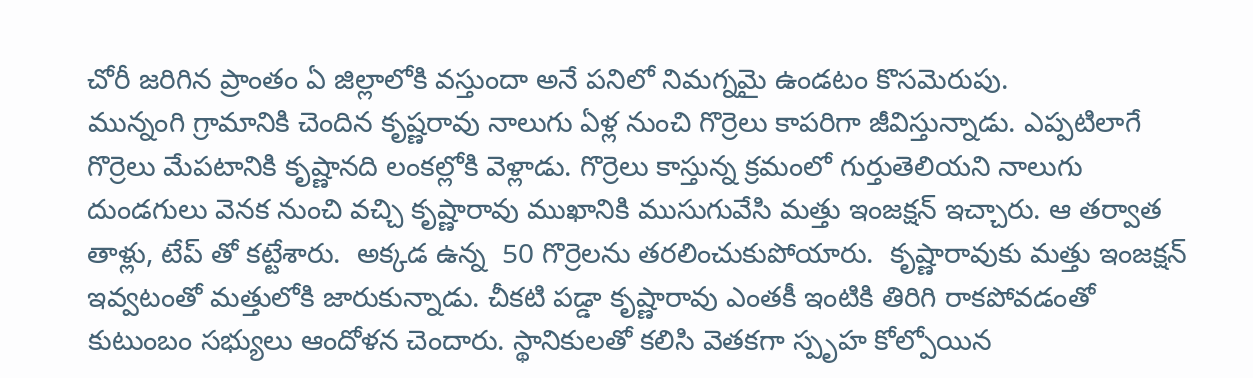చోరీ జరిగిన ప్రాంతం ఏ జిల్లాలోకి వస్తుందా అనే పనిలో నిమగ్నమై ఉండటం కొసమెరుపు.
మున్నంగి గ్రామానికి చెందిన కృష్ణరావు నాలుగు ఏళ్ల నుంచి గొర్రెలు కాపరిగా జీవిస్తున్నాడు. ఎప్పటిలాగే గొర్రెలు మేపటానికి కృష్ణానది లంకల్లోకి వెళ్లాడు. గొర్రెలు కాస్తున్న క్రమంలో గుర్తుతెలియని నాలుగు దుండగులు వెనక నుంచి వచ్చి కృష్ణారావు ముఖానికి ముసుగువేసి మత్తు ఇంజక్షన్ ఇచ్చారు. ఆ తర్వాత తాళ్లు, టేప్ తో కట్టేశారు.  అక్కడ ఉన్న  50 గొర్రెలను తరలించుకుపోయారు.  కృష్ణారావుకు మత్తు ఇంజక్షన్ ఇవ్వటంతో మత్తులోకి జారుకున్నాడు. చీకటి పడ్డా కృష్ణారావు ఎంతకీ ఇంటికి తిరిగి రాకపోవడంతో కుటుంబం సభ్యులు ఆందోళన చెందారు. స్థానికులతో కలిసి‌ వెతకగా స్పృహ కోల్పోయిన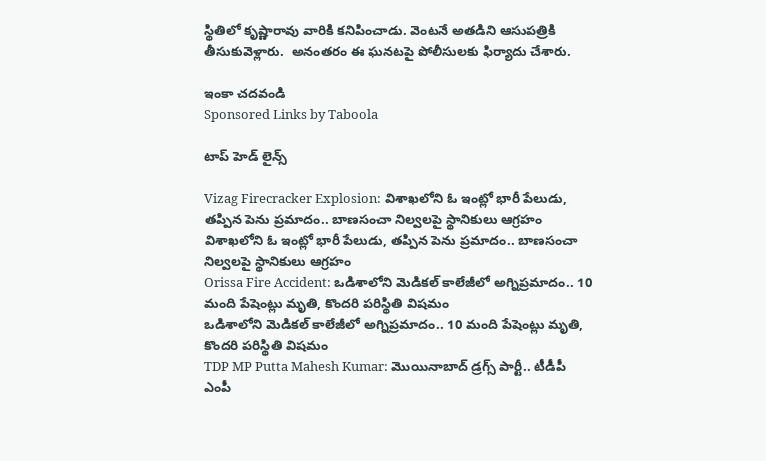స్థితిలో కృష్ణారావు వారికి కనిపించాడు. వెంటనే అతడిని ఆసుపత్రికి తీసుకువెళ్లారు.  అనంతరం ఈ ఘనటపై పోలీసులకు ఫిర్యాదు చేశారు.

ఇంకా చదవండి
Sponsored Links by Taboola

టాప్ హెడ్ లైన్స్

Vizag Firecracker Explosion: విశాఖలోని ఓ ఇంట్లో భారీ పేలుడు, తప్పిన పెను ప్రమాదం.. బాణసంచా నిల్వలపై స్థానికులు ఆగ్రహం
విశాఖలోని ఓ ఇంట్లో భారీ పేలుడు, తప్పిన పెను ప్రమాదం.. బాణసంచా నిల్వలపై స్థానికులు ఆగ్రహం
Orissa Fire Accident: ఒడిశాలోని మెడికల్ కాలేజీలో అగ్నిప్రమాదం.. 10 మంది పేషెంట్లు మృతి, కొందరి పరిస్థితి విషమం
ఒడిశాలోని మెడికల్ కాలేజీలో అగ్నిప్రమాదం.. 10 మంది పేషెంట్లు మృతి, కొందరి పరిస్థితి విషమం
TDP MP Putta Mahesh Kumar: మొయినాబాద్ డ్రగ్స్ పార్టీ.. టీడీపీ ఎంపీ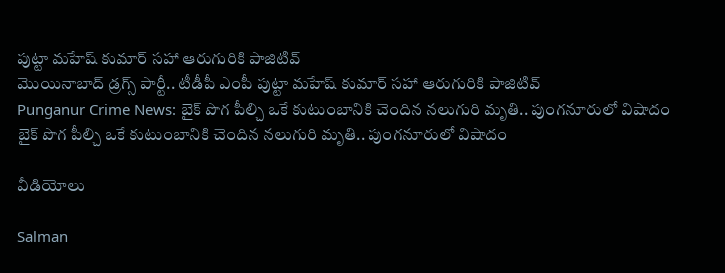పుట్టా మహేష్ కుమార్ సహా ఆరుగురికి పాజిటివ్
మొయినాబాద్ డ్రగ్స్ పార్టీ.. టీడీపీ ఎంపీ పుట్టా మహేష్ కుమార్ సహా ఆరుగురికి పాజిటివ్
Punganur Crime News: బైక్ పొగ పీల్చి ఒకే కుటుంబానికి చెందిన నలుగురి మృతి.. పుంగనూరులో విషాదం
బైక్ పొగ పీల్చి ఒకే కుటుంబానికి చెందిన నలుగురి మృతి.. పుంగనూరులో విషాదం

వీడియోలు

Salman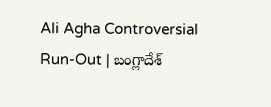Ali Agha Controversial Run-Out | బంగ్లాదేశ్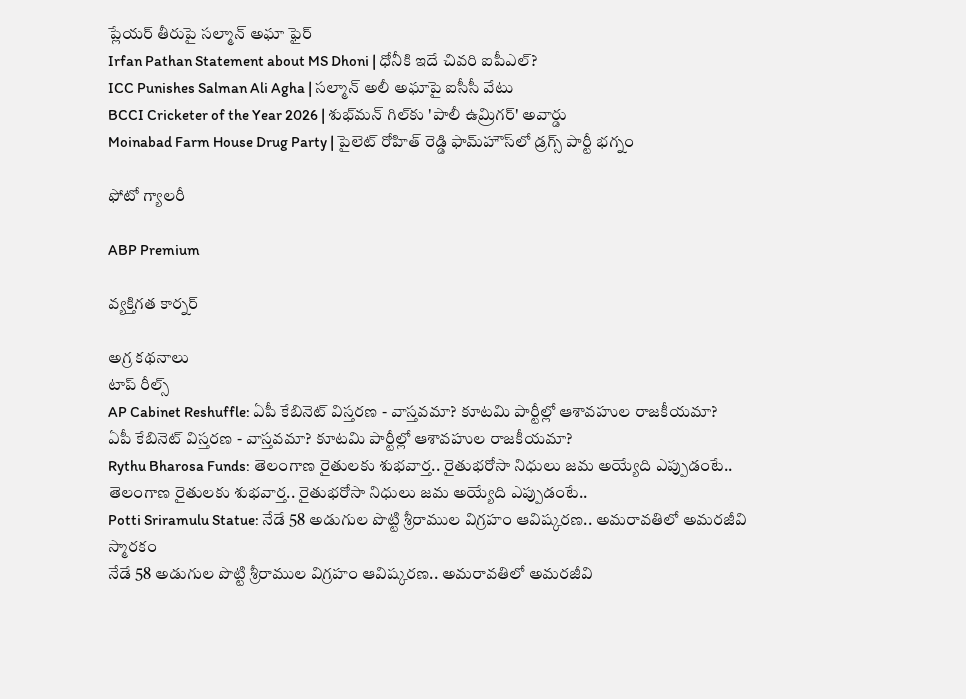ప్లేయర్ తీరుపై సల్మాన్ అఘా ఫైర్
Irfan Pathan Statement about MS Dhoni | ధోనీకి ఇదే చివరి ఐపీఎల్?
ICC Punishes Salman Ali Agha | సల్మాన్ అలీ అఘాపై ఐసీసీ వేటు
BCCI Cricketer of the Year 2026 | శుభ్‌మన్ గిల్‌కు 'పాలీ ఉమ్రిగర్' అవార్డు
Moinabad Farm House Drug Party | పైలెట్ రోహిత్ రెడ్డి ఫామ్‌హౌస్‌లో డ్రగ్స్ పార్టీ భగ్నం

ఫోటో గ్యాలరీ

ABP Premium

వ్యక్తిగత కార్నర్

అగ్ర కథనాలు
టాప్ రీల్స్
AP Cabinet Reshuffle: ఏపీ కేబినెట్ విస్తరణ - వాస్తవమా? కూటమి పార్టీల్లో ఆశావహుల రాజకీయమా?
ఏపీ కేబినెట్ విస్తరణ - వాస్తవమా? కూటమి పార్టీల్లో ఆశావహుల రాజకీయమా?
Rythu Bharosa Funds: తెలంగాణ రైతులకు శుభ‌వార్త.. రైతుభ‌రోసా నిధులు జమ అయ్యేది ఎప్పుడంటే..
తెలంగాణ రైతులకు శుభ‌వార్త.. రైతుభ‌రోసా నిధులు జమ అయ్యేది ఎప్పుడంటే..
Potti Sriramulu Statue: నేడే 58 అడుగుల పొట్టి శ్రీరాముల విగ్రహం ఆవిష్కరణ.. అమరావతిలో అమరజీవి స్మారకం
నేడే 58 అడుగుల పొట్టి శ్రీరాముల విగ్రహం ఆవిష్కరణ.. అమరావతిలో అమరజీవి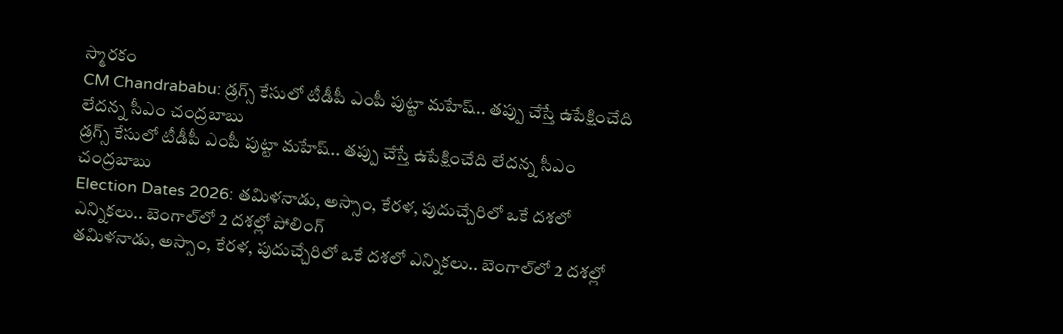స్మారకం
CM Chandrababu: డ్రగ్స్ కేసులో టీడీపీ ఎంపీ పుట్టా మహేష్‌.. తప్పు చేస్తే ఉపేక్షించేది లేదన్న సీఎం చంద్రబాబు
డ్రగ్స్ కేసులో టీడీపీ ఎంపీ పుట్టా మహేష్‌.. తప్పు చేస్తే ఉపేక్షించేది లేదన్న సీఎం చంద్రబాబు
Election Dates 2026: తమిళనాడు, అస్సాం, కేరళ, పుదుచ్చేరిలో ఒకే దశలో ఎన్నికలు.. బెంగాల్‌లో 2 దశల్లో పోలింగ్
తమిళనాడు, అస్సాం, కేరళ, పుదుచ్చేరిలో ఒకే దశలో ఎన్నికలు.. బెంగాల్‌లో 2 దశల్లో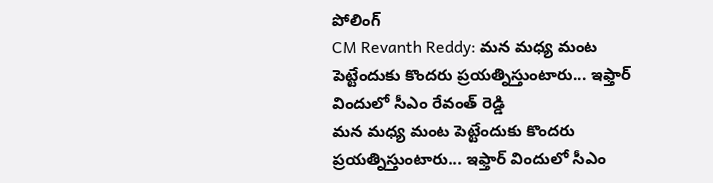పోలింగ్
CM Revanth Reddy: మన మధ్య మంట పెట్టేందుకు కొందరు ప్రయత్నిస్తుంటారు... ఇఫ్తార్ విందులో సీఎం రేవంత్ రెడ్డి
మన మధ్య మంట పెట్టేందుకు కొందరు ప్రయత్నిస్తుంటారు... ఇఫ్తార్ విందులో సీఎం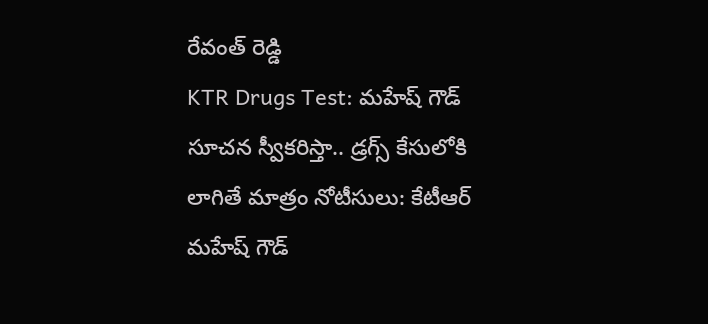రేవంత్ రెడ్డి
KTR Drugs Test: మహేష్ గౌడ్ సూచన స్వీకరిస్తా.. డ్రగ్స్ కేసులోకి లాగితే మాత్రం నోటీసులు: కేటీఆర్
మహేష్ గౌడ్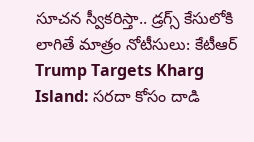సూచన స్వీకరిస్తా.. డ్రగ్స్ కేసులోకి లాగితే మాత్రం నోటీసులు: కేటీఆర్
Trump Targets Kharg Island: సరదా కోసం దాడి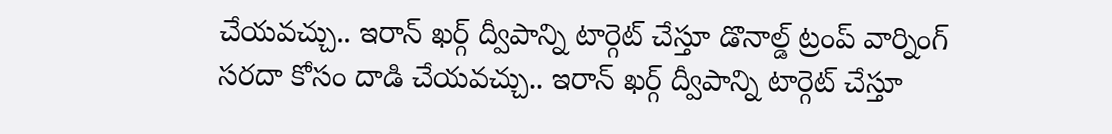చేయవచ్చు.. ఇరాన్ ఖర్గ్ ద్వీపాన్ని టార్గెట్ చేస్తూ డొనాల్డ్ ట్రంప్ వార్నింగ్
సరదా కోసం దాడి చేయవచ్చు.. ఇరాన్ ఖర్గ్ ద్వీపాన్ని టార్గెట్ చేస్తూ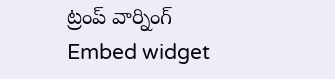ట్రంప్ వార్నింగ్
Embed widget